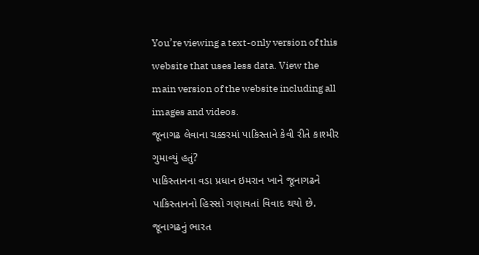You’re viewing a text-only version of this website that uses less data. View the main version of the website including all images and videos.
જૂનાગઢ લેવાના ચક્કરમાં પાકિસ્તાને કેવી રીતે કાશ્મીર ગુમાવ્યું હતું?
પાકિસ્તાનના વડા પ્રધાન ઇમરાન ખાને જૂનાગઢને પાકિસ્તાનનો હિસ્સો ગણાવતાં વિવાદ થયો છે. જૂનાગઢનું ભારત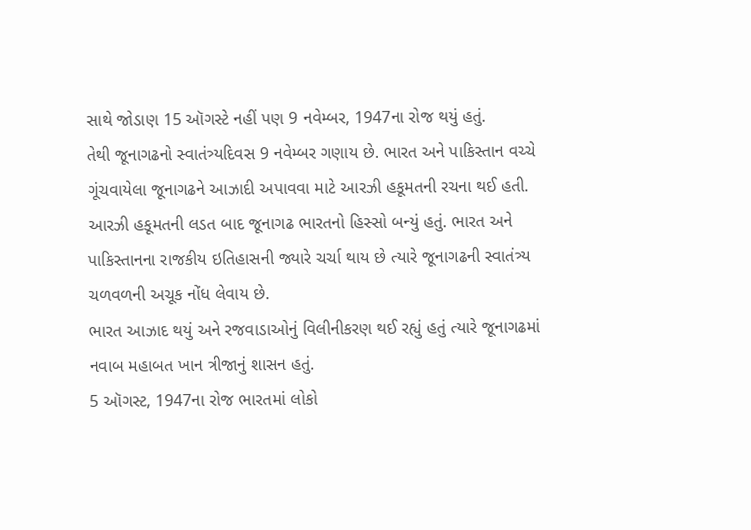સાથે જોડાણ 15 ઑગસ્ટે નહીં પણ 9 નવેમ્બર, 1947ના રોજ થયું હતું.
તેથી જૂનાગઢનો સ્વાતંત્ર્યદિવસ 9 નવેમ્બર ગણાય છે. ભારત અને પાકિસ્તાન વચ્ચે ગૂંચવાયેલા જૂનાગઢને આઝાદી અપાવવા માટે આરઝી હકૂમતની રચના થઈ હતી.
આરઝી હકૂમતની લડત બાદ જૂનાગઢ ભારતનો હિસ્સો બન્યું હતું. ભારત અને પાકિસ્તાનના રાજકીય ઇતિહાસની જ્યારે ચર્ચા થાય છે ત્યારે જૂનાગઢની સ્વાતંત્ર્ય ચળવળની અચૂક નોંધ લેવાય છે.
ભારત આઝાદ થયું અને રજવાડાઓનું વિલીનીકરણ થઈ રહ્યું હતું ત્યારે જૂનાગઢમાં નવાબ મહાબત ખાન ત્રીજાનું શાસન હતું.
5 ઑગસ્ટ, 1947ના રોજ ભારતમાં લોકો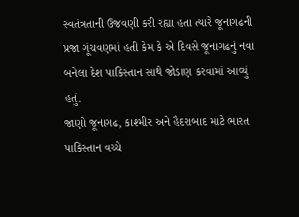સ્વતંત્રતાની ઉજવણી કરી રહ્યા હતા ત્યારે જૂનાગઢની પ્રજા ગૂંચવણમાં હતી કેમ કે એ દિવસે જૂનાગઢનું નવા બનેલા દેશ પાકિસ્તાન સાથે જોડાણ કરવામાં આવ્યું હતું.
જાણો જૂનાગઢ, કાશ્મીર અને હૈદરાબાદ માટે ભારત પાકિસ્તાન વચ્ચે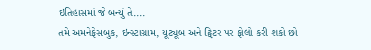ઇતિહાસમાં જે બન્યું તે....
તમે અમનેફેસબુક, ઇન્સ્ટાગ્રામ, યૂટ્યૂબ અને ટ્વિટર પર ફોલો કરી શકો છો